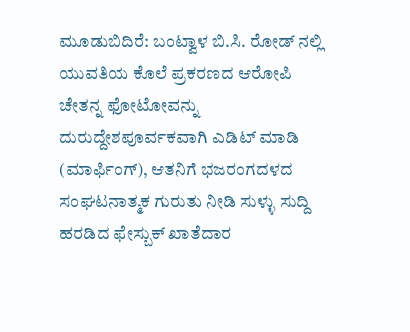ಮೂಡುಬಿದಿರೆ: ಬಂಟ್ವಾಳ ಬಿ.ಸಿ. ರೋಡ್ ನಲ್ಲಿ ಯುವತಿಯ ಕೊಲೆ ಪ್ರಕರಣದ ಆರೋಪಿ ಚೇತನ್ನ ಫೋಟೋವನ್ನು ದುರುದ್ದೇಶಪೂರ್ವಕವಾಗಿ ಎಡಿಟ್ ಮಾಡಿ (ಮಾರ್ಫಿಂಗ್), ಆತನಿಗೆ ಭಜರಂಗದಳದ ಸಂಘಟನಾತ್ಮಕ ಗುರುತು ನೀಡಿ ಸುಳ್ಳು ಸುದ್ದಿ ಹರಡಿದ ಫೇಸ್ಬುಕ್ ಖಾತೆದಾರ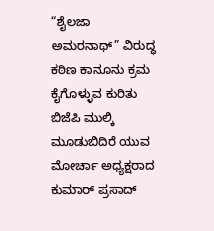“ಶೈಲಜಾ ಅಮರನಾಥ್” ವಿರುದ್ಧ ಕಠಿಣ ಕಾನೂನು ಕ್ರಮ ಕೈಗೊಳ್ಳುವ ಕುರಿತು ಬಿಜೆಪಿ ಮುಲ್ಕಿ ಮೂಡುಬಿದಿರೆ ಯುವ ಮೋರ್ಚಾ ಅಧ್ಯಕ್ಷರಾದ ಕುಮಾರ್ ಪ್ರಸಾದ್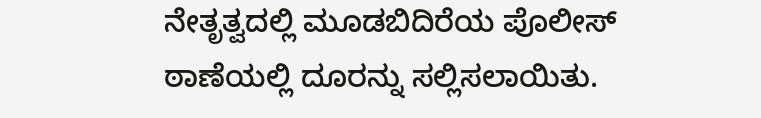ನೇತೃತ್ವದಲ್ಲಿ ಮೂಡಬಿದಿರೆಯ ಪೊಲೀಸ್ ಠಾಣೆಯಲ್ಲಿ ದೂರನ್ನು ಸಲ್ಲಿಸಲಾಯಿತು.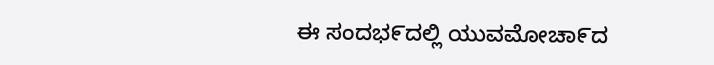ಈ ಸಂದಭ೯ದಲ್ಲಿ ಯುವಮೋಚಾ೯ದ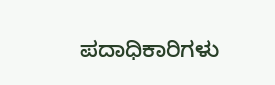ಪದಾಧಿಕಾರಿಗಳು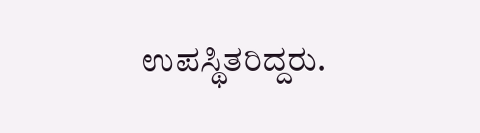ಉಪಸ್ಥಿತರಿದ್ದರು.